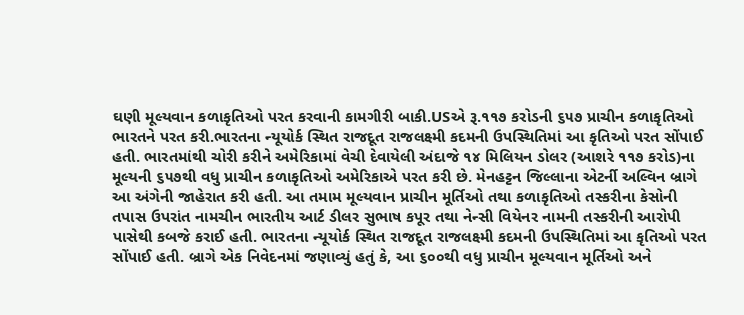ઘણી મૂલ્યવાન કળાકૃતિઓ પરત કરવાની કામગીરી બાકી.USએ રૂ.૧૧૭ કરોડની ૬૫૭ પ્રાચીન કળાકૃતિઓ ભારતને પરત કરી.ભારતના ન્યૂયોર્ક સ્થિત રાજદૂત રાજલક્ષ્મી કદમની ઉપસ્થિતિમાં આ કૃતિઓ પરત સોંપાઈ હતી. ભારતમાંથી ચોરી કરીને અમેરિકામાં વેચી દેવાયેલી અંદાજે ૧૪ મિલિયન ડોલર (આશરે ૧૧૭ કરોડ)ના મૂલ્યની ૬૫૭થી વધુ પ્રાચીન કળાકૃતિઓ અમેરિકાએ પરત કરી છે. મેનહટ્ટન જિલ્લાના એટર્ની અલ્વિન બ્રાગે આ અંગેની જાહેરાત કરી હતી. આ તમામ મૂલ્યવાન પ્રાચીન મૂર્તિઓ તથા કળાકૃતિઓ તસ્કરીના કેસોની તપાસ ઉપરાંત નામચીન ભારતીય આર્ટ ડીલર સુભાષ કપૂર તથા નેન્સી વિયેનર નામની તસ્કરીની આરોપી પાસેથી કબજે કરાઈ હતી. ભારતના ન્યૂયોર્ક સ્થિત રાજદૂત રાજલક્ષ્મી કદમની ઉપસ્થિતિમાં આ કૃતિઓ પરત સોંપાઈ હતી. બ્રાગે એક નિવેદનમાં જણાવ્યું હતું કે, આ ૬૦૦થી વધુ પ્રાચીન મૂલ્યવાન મૂર્તિઓ અને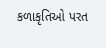કળાકૃતિઓ પરત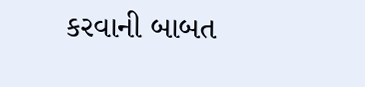કરવાની બાબત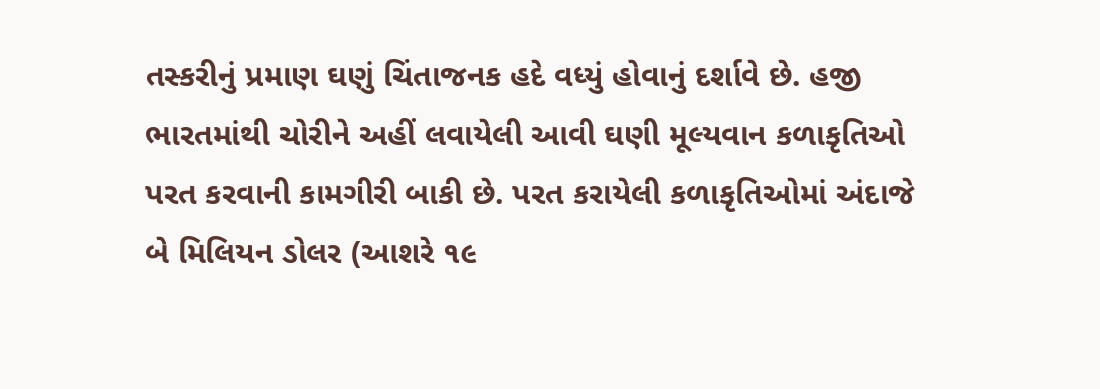તસ્કરીનું પ્રમાણ ઘણું ચિંતાજનક હદે વધ્યું હોવાનું દર્શાવે છે. હજી ભારતમાંથી ચોરીને અહીં લવાયેલી આવી ઘણી મૂલ્યવાન કળાકૃતિઓ પરત કરવાની કામગીરી બાકી છે. પરત કરાયેલી કળાકૃતિઓમાં અંદાજે બે મિલિયન ડોલર (આશરે ૧૯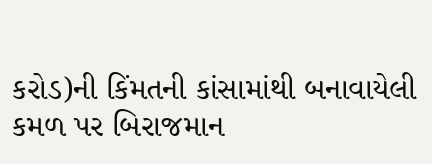કરોડ)ની કિંમતની કાંસામાંથી બનાવાયેલી કમળ પર બિરાજમાન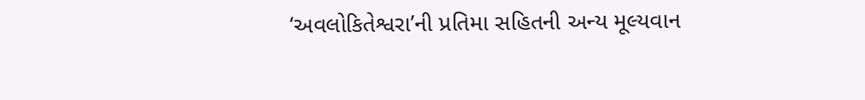‘અવલોકિતેશ્વરા’ની પ્રતિમા સહિતની અન્ય મૂલ્યવાન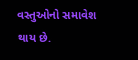વસ્તુઓનો સમાવેશ થાય છે.